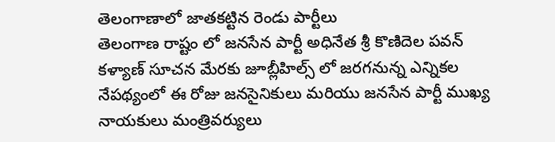తెలంగాణాలో జాతకట్టిన రెండు పార్టీలు
తెలంగాణ రాష్టం లో జనసేన పార్టీ అధినేత శ్రీ కొణిదెల పవన్ కళ్యాణ్ సూచన మేరకు జూబ్లీహిల్స్ లో జరగనున్న ఎన్నికల నేపథ్యంలో ఈ రోజు జనసైనికులు మరియు జనసేన పార్టీ ముఖ్య నాయకులు మంత్రివర్యులు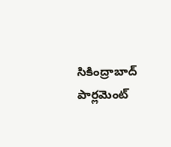సికింద్రాబాద్ పార్లమెంట్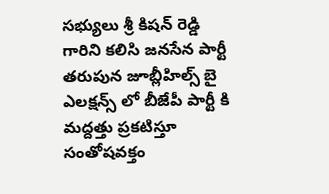సభ్యులు శ్రీ కిషన్ రెడ్డి గారిని కలిసి జనసేన పార్టీ తరుపున జూబ్లీహిల్స్ బై ఎలక్షన్స్ లో బీజేపీ పార్టీ కి మద్దత్తు ప్రకటిస్తూ సంతోషవక్తం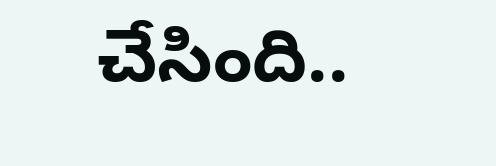చేసింది..